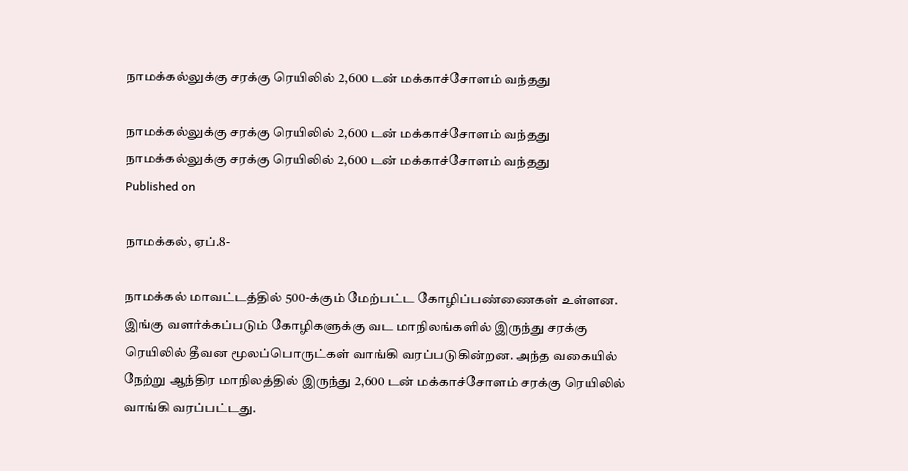நாமக்கல்லுக்கு சரக்கு ரெயிலில் 2,600 டன் மக்காச்சோளம் வந்தது

நாமக்கல்லுக்கு சரக்கு ரெயிலில் 2,600 டன் மக்காச்சோளம் வந்தது
நாமக்கல்லுக்கு சரக்கு ரெயிலில் 2,600 டன் மக்காச்சோளம் வந்தது
Published on

நாமக்கல், ஏப்.8-

நாமக்கல் மாவட்டத்தில் 500-க்கும் மேற்பட்ட கோழிப்பண்ணைகள் உள்ளன. இங்கு வளர்க்கப்படும் கோழிகளுக்கு வட மாநிலங்களில் இருந்து சரக்கு ரெயிலில் தீவன மூலப்பொருட்கள் வாங்கி வரப்படுகின்றன. அந்த வகையில் நேற்று ஆந்திர மாநிலத்தில் இருந்து 2,600 டன் மக்காச்சோளம் சரக்கு ரெயிலில் வாங்கி வரப்பட்டது.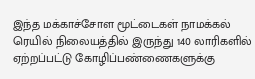இந்த மக்காச்சோள மூட்டைகள் நாமக்கல் ரெயில் நிலையத்தில் இருந்து 140 லாரிகளில் ஏற்றப்பட்டு கோழிப்பண்ணைகளுக்கு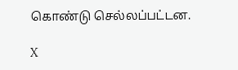கொண்டு செல்லப்பட்டன.

X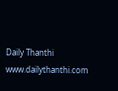Daily Thanthi
www.dailythanthi.com